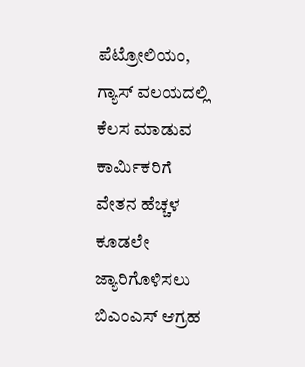ಪೆಟ್ರೋಲಿಯಂ, ಗ್ಯಾಸ್ ವಲಯದಲ್ಲಿ ಕೆಲಸ ಮಾಡುವ ಕಾರ್ಮಿಕರಿಗೆ ವೇತನ ಹೆಚ್ಚಳ ಕೂಡಲೇ ಜ್ಯಾರಿಗೊಳಿಸಲು ಬಿಎಂಎಸ್ ಆಗ್ರಹ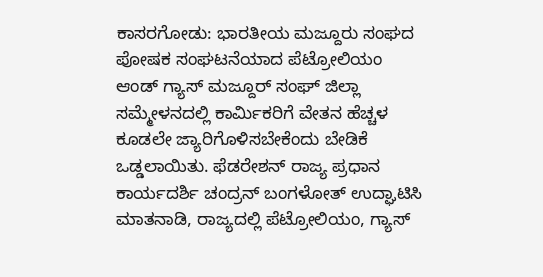ಕಾಸರಗೋಡು: ಭಾರತೀಯ ಮಜ್ದೂರು ಸಂಘದ ಪೋಷಕ ಸಂಘಟನೆಯಾದ ಪೆಟ್ರೋಲಿಯಂ ಆಂಡ್ ಗ್ಯಾಸ್ ಮಜ್ದೂರ್ ಸಂಘ್ ಜಿಲ್ಲಾ ಸಮ್ಮೇಳನದಲ್ಲಿ ಕಾರ್ಮಿಕರಿಗೆ ವೇತನ ಹೆಚ್ಚಳ ಕೂಡಲೇ ಜ್ಯಾರಿಗೊಳಿಸಬೇಕೆಂದು ಬೇಡಿಕೆ ಒಡ್ಡಲಾಯಿತು. ಫೆಡರೇಶನ್ ರಾಜ್ಯ ಪ್ರಧಾನ ಕಾರ್ಯದರ್ಶಿ ಚಂದ್ರನ್ ಬಂಗಳೋತ್ ಉದ್ಘಾಟಿಸಿ ಮಾತನಾಡಿ, ರಾಜ್ಯದಲ್ಲಿ ಪೆಟ್ರೋಲಿಯಂ, ಗ್ಯಾಸ್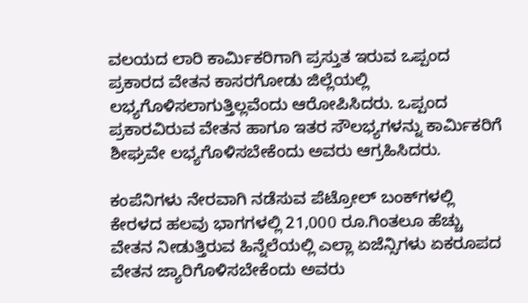ವಲಯದ ಲಾರಿ ಕಾರ್ಮಿಕರಿಗಾಗಿ ಪ್ರಸ್ತುತ ಇರುವ ಒಪ್ಪಂದ ಪ್ರಕಾರದ ವೇತನ ಕಾಸರಗೋಡು ಜಿಲ್ಲೆಯಲ್ಲಿ ಲಭ್ಯಗೊಳಿಸಲಾಗುತ್ತಿಲ್ಲವೆಂದು ಆರೋಪಿಸಿದರು. ಒಪ್ಪಂದ ಪ್ರಕಾರವಿರುವ ವೇತನ ಹಾಗೂ ಇತರ ಸೌಲಭ್ಯಗಳನ್ನು ಕಾರ್ಮಿಕರಿಗೆ ಶೀಘ್ರವೇ ಲಭ್ಯಗೊಳಿಸಬೇಕೆಂದು ಅವರು ಆಗ್ರಹಿಸಿದರು.

ಕಂಪೆನಿಗಳು ನೇರವಾಗಿ ನಡೆಸುವ ಪೆಟ್ರೋಲ್ ಬಂಕ್‌ಗಳಲ್ಲಿ ಕೇರಳದ ಹಲವು ಭಾಗಗಳಲ್ಲಿ 21,000 ರೂ.ಗಿಂತಲೂ ಹೆಚ್ಚು ವೇತನ ನೀಡುತ್ತಿರುವ ಹಿನ್ನೆಲೆಯಲ್ಲಿ ಎಲ್ಲಾ ಏಜೆನ್ಸಿಗಳು ಏಕರೂಪದ ವೇತನ ಜ್ಯಾರಿಗೊಳಿಸಬೇಕೆಂದು ಅವರು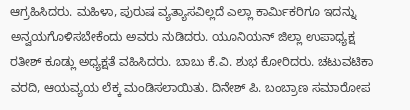ಆಗ್ರಹಿಸಿದರು. ಮಹಿಳಾ, ಪುರುಷ ವ್ಯತ್ಯಾಸವಿಲ್ಲದೆ ಎಲ್ಲಾ ಕಾರ್ಮಿಕರಿಗೂ ಇದನ್ನು ಅನ್ವಯಗೊಳಿಸಬೇಕೆಂದು ಅವರು ನುಡಿದರು. ಯೂನಿಯನ್ ಜಿಲ್ಲಾ ಉಪಾಧ್ಯಕ್ಷ ರತೀಶ್ ಕೂಡ್ಲು ಅಧ್ಯಕ್ಷತೆ ವಹಿಸಿದರು. ಬಾಬು ಕೆ.ವಿ. ಶುಭ ಕೋರಿದರು. ಚಟುವಟಿಕಾ ವರದಿ, ಆಯವ್ಯಯ ಲೆಕ್ಕ ಮಂಡಿಸಲಾಯಿತು. ದಿನೇಶ್ ಪಿ. ಬಂಬ್ರಾಣ ಸಮಾರೋಪ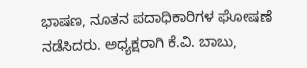ಭಾಷಣ, ನೂತನ ಪದಾಧಿಕಾರಿಗಳ ಘೋಷಣೆ ನಡೆಸಿದರು. ಅಧ್ಯಕ್ಷರಾಗಿ ಕೆ.ವಿ. ಬಾಬು,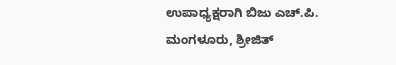ಉಪಾಧ್ಯಕ್ಷರಾಗಿ ಬಿಜು ಎಚ್.ಪಿ. ಮಂಗಳೂರು, ಶ್ರೀಜಿತ್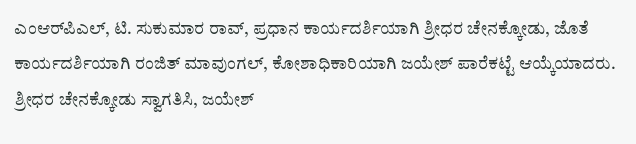ಎಂಆರ್‌ಪಿಎಲ್, ಟಿ. ಸುಕುಮಾರ ರಾವ್, ಪ್ರಧಾನ ಕಾರ್ಯದರ್ಶಿಯಾಗಿ ಶ್ರೀಧರ ಚೇನಕ್ಕೋಡು, ಜೊತೆ ಕಾರ್ಯದರ್ಶಿಯಾಗಿ ರಂಜಿತ್ ಮಾವುಂಗಲ್, ಕೋಶಾಧಿಕಾರಿಯಾಗಿ ಜಯೇಶ್ ಪಾರೆಕಟ್ಟೆ ಆಯ್ಕೆಯಾದರು. ಶ್ರೀಧರ ಚೇನಕ್ಕೋಡು ಸ್ವಾಗತಿಸಿ, ಜಯೇಶ್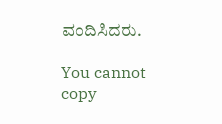ವಂದಿಸಿದರು.

You cannot copy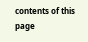contents of this page